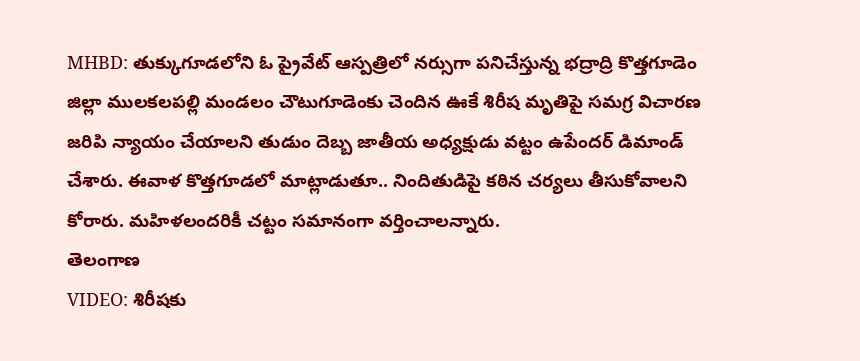MHBD: తుక్కుగూడలోని ఓ ప్రైవేట్ ఆస్పత్రిలో నర్సుగా పనిచేస్తున్న భద్రాద్రి కొత్తగూడెం జిల్లా ములకలపల్లి మండలం చౌటుగూడెంకు చెందిన ఊకే శిరీష మృతిపై సమగ్ర విచారణ జరిపి న్యాయం చేయాలని తుడుం దెబ్బ జాతీయ అధ్యక్షుడు వట్టం ఉపేందర్ డిమాండ్ చేశారు. ఈవాళ కొత్తగూడలో మాట్లాడుతూ.. నిందితుడిపై కఠిన చర్యలు తీసుకోవాలని కోరారు. మహిళలందరికీ చట్టం సమానంగా వర్తించాలన్నారు.
తెలంగాణ
VIDEO: శిరీషకు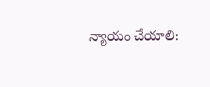న్యాయం చేయాలి: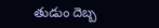తుడుం దెబ్బ